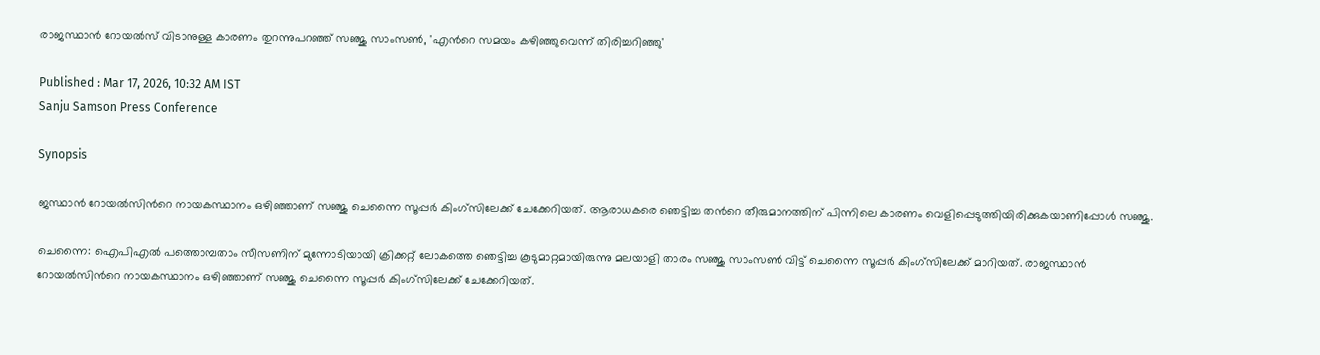രാജസ്ഥാൻ റോയൽസ് വിടാനുള്ള കാരണം തുറന്നുപറഞ്ഞ് സഞ്ജു സാംസൺ, 'എന്‍റെ സമയം കഴിഞ്ഞുവെന്ന് തിരിച്ചറിഞ്ഞു'

Published : Mar 17, 2026, 10:32 AM IST
Sanju Samson Press Conference

Synopsis

ജസ്ഥാൻ റോയൽസിന്‍റെ നായകസ്ഥാനം ഒഴിഞ്ഞാണ് സഞ്ജു ചെന്നൈ സൂപ്പർ കിംഗ്സിലേക്ക് ചേക്കേറിയത്. ആരാധകരെ ഞെട്ടിച്ച തന്‍റെ തീരുമാനത്തിന് പിന്നിലെ കാരണം വെളിപ്പെടുത്തിയിരിക്കുകയാണിപ്പോള്‍ സഞ്ജു.

ചെന്നൈ: ഐപിഎൽ പത്തൊമ്പതാം സീസണിന് മുന്നോടിയായി ക്രിക്കറ്റ് ലോകത്തെ ഞെട്ടിച്ച കൂടുമാറ്റമായിരുന്നു മലയാളി താരം സഞ്ജു സാംസൺ വിട്ട് ചെന്നൈ സൂപ്പര്‍ കിംഗ്സിലേക്ക് മാറിയത്. രാജസ്ഥാൻ റോയൽസിന്‍റെ നായകസ്ഥാനം ഒഴിഞ്ഞാണ് സഞ്ജു ചെന്നൈ സൂപ്പർ കിംഗ്സിലേക്ക് ചേക്കേറിയത്.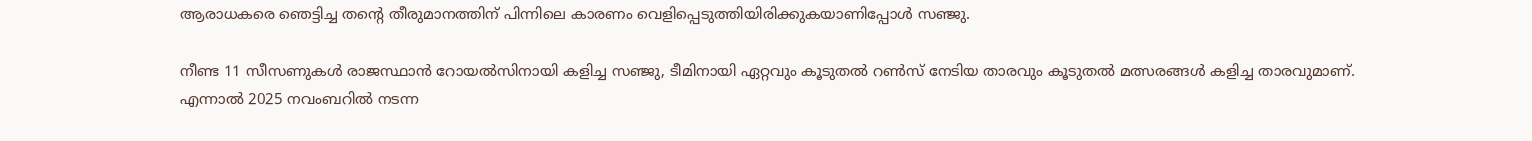ആരാധകരെ ഞെട്ടിച്ച തന്‍റെ തീരുമാനത്തിന് പിന്നിലെ കാരണം വെളിപ്പെടുത്തിയിരിക്കുകയാണിപ്പോള്‍ സഞ്ജു.

നീണ്ട 11 സീസണുകൾ രാജസ്ഥാൻ റോയൽസിനായി കളിച്ച സഞ്ജു, ടീമിനായി ഏറ്റവും കൂടുതൽ റൺസ് നേടിയ താരവും കൂടുതൽ മത്സരങ്ങൾ കളിച്ച താരവുമാണ്. എന്നാൽ 2025 നവംബറിൽ നടന്ന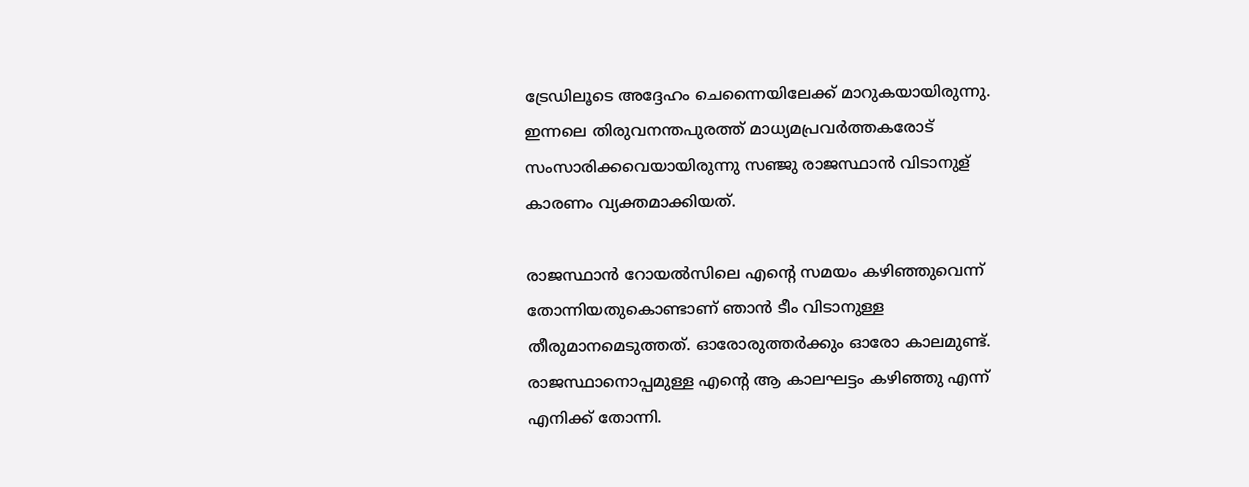ട്രേഡിലൂടെ അദ്ദേഹം ചെന്നൈയിലേക്ക് മാറുകയായിരുന്നു. ഇന്നലെ തിരുവനന്തപുരത്ത് മാധ്യമപ്രവര്‍ത്തകരോട് സംസാരിക്കവെയായിരുന്നു സഞ്ജു രാജസ്ഥാന്‍ വിടാനുള് കാരണം വ്യക്തമാക്കിയത്.

രാജസ്ഥാൻ റോയൽസിലെ എന്‍റെ സമയം കഴിഞ്ഞുവെന്ന് തോന്നിയതുകൊണ്ടാണ് ഞാൻ ടീം വിടാനുള്ള തീരുമാനമെടുത്തത്. ഓരോരുത്തർക്കും ഓരോ കാലമുണ്ട്. രാജസ്ഥാനൊപ്പമുള്ള എന്‍റെ ആ കാലഘട്ടം കഴിഞ്ഞു എന്ന് എനിക്ക് തോന്നി.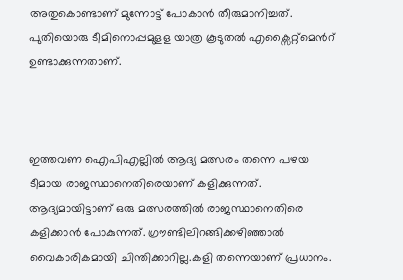അതുകൊണ്ടാണ് മുന്നോട്ട് പോകാൻ തീരുമാനിച്ചത്. പുതിയൊരു ടീമിനൊപ്പമുളള യാത്ര കൂടുതല്‍ എക്സൈറ്റ്മെന്‍റ് ഉണ്ടാക്കുന്നതാണ്.



ഇത്തവണ ഐപിഎല്ലില്‍ ആദ്യ മത്സരം തന്നെ പഴയ ടീമായ രാജസ്ഥാനെതിരെയാണ് കളിക്കുന്നത്. ആദ്യമായിട്ടാണ് ഒരു മത്സരത്തിൽ രാജസ്ഥാനെതിരെ കളിക്കാന്‍ പോകുന്നത്. ഗ്രൗണ്ടിലിറങ്ങിക്കഴിഞ്ഞാല്‍ വൈകാരികമായി ചിന്തിക്കാറില്ല.കളി തന്നെയാണ് പ്രധാനം.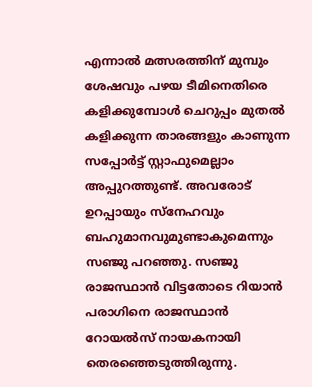എന്നാല്‍ മത്സരത്തിന് മുമ്പും ശേഷവും പഴയ ടീമിനെതിരെ കളിക്കുമ്പോള്‍ ചെറുപ്പം മുതല്‍ കളിക്കുന്ന താരങ്ങളും കാണുന്ന സപ്പോര്‍ട്ട് സ്റ്റാഫുമെല്ലാം അപ്പുറത്തുണ്ട്. അവരോട് ഉറപ്പായും സ്നേഹവും ബഹുമാനവുമുണ്ടാകുമെന്നും സഞ്ജു പറഞ്ഞു. സഞ്ജു രാജസ്ഥാന്‍ വിട്ടതോടെ റിയാന്‍ പരാഗിനെ രാജസ്ഥാന്‍ റോയല്‍സ് നായകനായി തെരഞ്ഞെടുത്തിരുന്നു.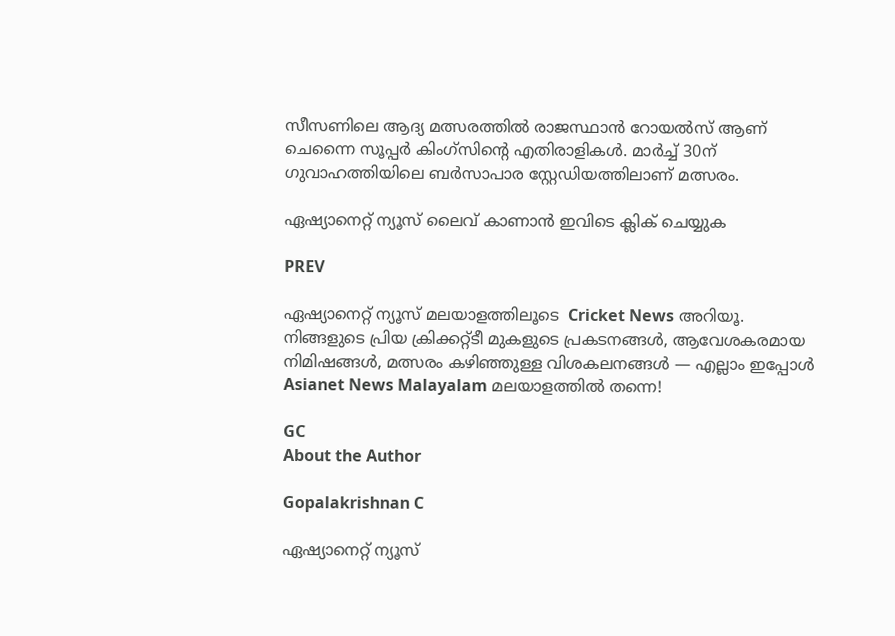സീസണിലെ ആദ്യ മത്സരത്തില്‍ രാജസ്ഥാന്‍ റോയല്‍സ് ആണ് ചെന്നൈ സൂപ്പര്‍ കിംഗ്സിന്‍റെ എതിരാളികള്‍. മാര്‍ച്ച് 30ന് ഗുവാഹത്തിയിലെ ബർസാപാര സ്റ്റേഡിയത്തിലാണ് മത്സരം.

ഏഷ്യാനെറ്റ് ന്യൂസ് ലൈവ് കാണാന്‍ ഇവിടെ ക്ലിക് ചെയ്യുക

PREV

ഏഷ്യാനെറ്റ് ന്യൂസ് മലയാളത്തിലൂടെ  Cricket News അറിയൂ.  നിങ്ങളുടെ പ്രിയ ക്രിക്കറ്റ്ടീ മുകളുടെ പ്രകടനങ്ങൾ, ആവേശകരമായ നിമിഷങ്ങൾ, മത്സരം കഴിഞ്ഞുള്ള വിശകലനങ്ങൾ — എല്ലാം ഇപ്പോൾ Asianet News Malayalam മലയാളത്തിൽ തന്നെ!

GC
About the Author

Gopalakrishnan C

ഏഷ്യാനെറ്റ് ന്യൂസ്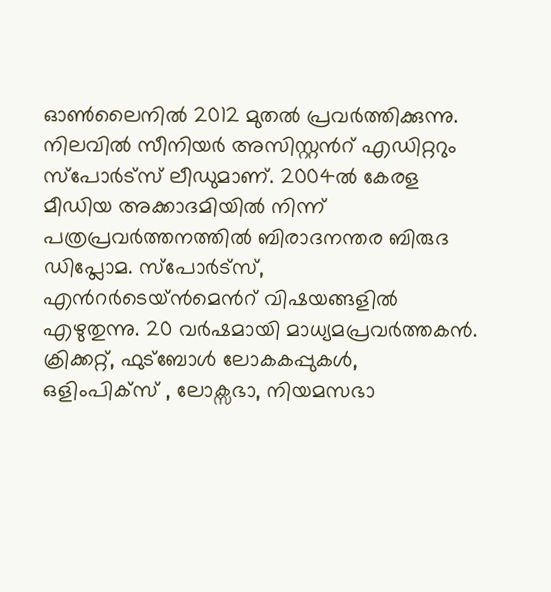ഓണ്‍ലൈനില്‍ 2012 മുതല്‍ പ്രവര്‍ത്തിക്കുന്നു. നിലവില്‍ സീനിയര്‍ അസിസ്റ്റന്‍റ് എഡിറ്ററും സ്പോർട്സ് ലീഡുമാണ്. 2004ൽ കേരള മീഡിയ അക്കാദമിയില്‍ നിന്ന് പത്രപ്രവര്‍ത്തനത്തില്‍ ബിരാദനന്തര ബിരുദ ഡിപ്ലോമ. സ്പോര്‍ട്സ്, എന്‍റര്‍ടെയ്ൻമെന്‍റ് വിഷയങ്ങളില്‍ എഴുതുന്നു. 20 വര്‍ഷമായി മാധ്യമപ്രവര്‍ത്തകൻ. ക്രിക്കറ്റ്, ഫുട്ബോള്‍ ലോകകപ്പുകൾ, ഒളിംപിക്സ് , ലോക്സഭാ, നിയമസഭാ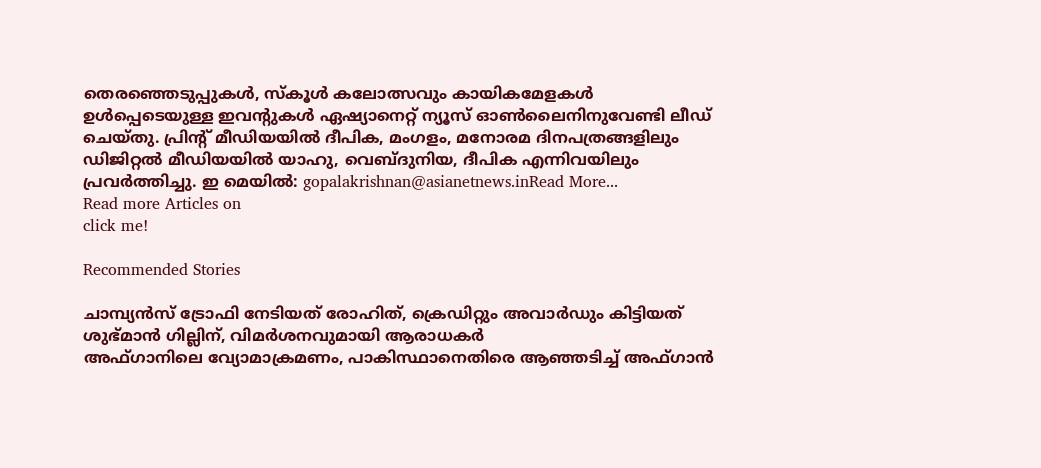തെരഞ്ഞെടുപ്പുകള്‍, സ്കൂള്‍ കലോത്സവും കായികമേളകള്‍ ഉള്‍പ്പെടെയുള്ള ഇവന്‍റുകള്‍ ഏഷ്യാനെറ്റ് ന്യൂസ് ഓണ്‍ലൈനിനുവേണ്ടി ലീഡ് ചെയ്തു. പ്രിന്‍റ് മീഡിയയില്‍ ദീപിക, മംഗളം, മനോരമ ദിനപത്രങ്ങളിലും ഡിജിറ്റൽ മീഡിയയില്‍ യാഹു, വെബ്ദുനിയ, ദീപിക എന്നിവയിലും പ്രവര്‍ത്തിച്ചു. ഇ മെയില്‍: gopalakrishnan@asianetnews.inRead More...
Read more Articles on
click me!

Recommended Stories

ചാമ്പ്യൻസ് ട്രോഫി നേടിയത് രോഹിത്, ക്രെഡിറ്റും അവാര്‍ഡും കിട്ടിയത് ശുഭ്മാന്‍ ഗില്ലിന്, വിമര്‍ശനവുമായി ആരാധകര്‍
അഫ്ഗാനിലെ വ്യോമാക്രമണം, പാകിസ്ഥാനെതിരെ ആഞ്ഞടിച്ച് അഫ്ഗാന്‍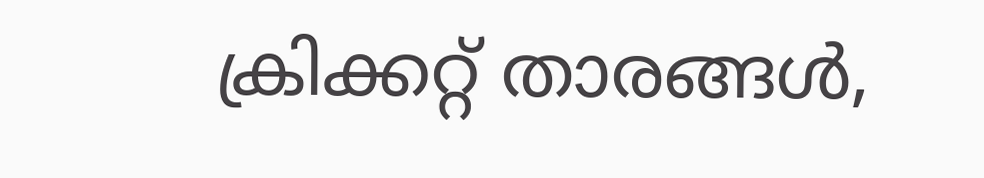ക്രിക്കറ്റ് താരങ്ങള്‍,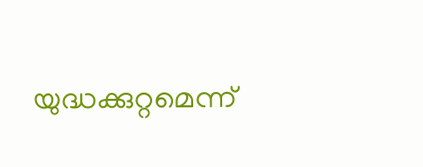യുദ്ധക്കുറ്റമെന്ന്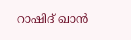റാഷിദ് ഖാന്‍